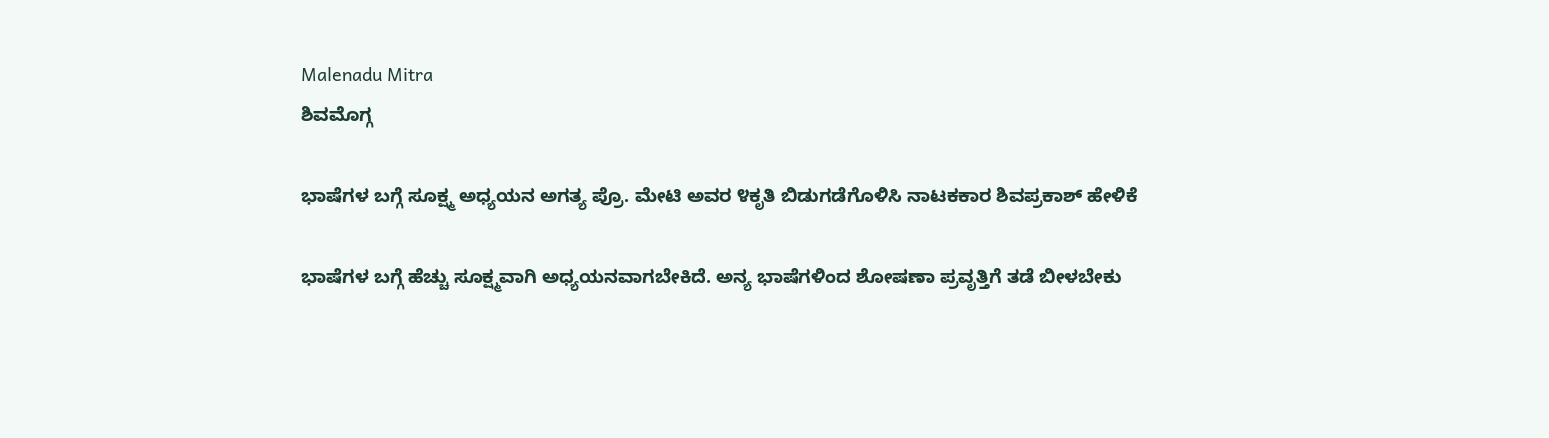Malenadu Mitra
ಶಿವಮೊಗ್ಗ

ಭಾಷೆಗಳ ಬಗ್ಗೆ ಸೂಕ್ಷ್ಮ ಅಧ್ಯಯನ ಅಗತ್ಯ ಪ್ರೊ. ಮೇಟಿ ಅವರ ೪ಕೃತಿ ಬಿಡುಗಡೆಗೊಳಿಸಿ ನಾಟಕಕಾರ ಶಿವಪ್ರಕಾಶ್ ಹೇಳಿಕೆ

ಭಾಷೆಗಳ ಬಗ್ಗೆ ಹೆಚ್ಚು ಸೂಕ್ಷ್ಮವಾಗಿ ಅಧ್ಯಯನವಾಗಬೇಕಿದೆ. ಅನ್ಯ ಭಾಷೆಗಳಿಂದ ಶೋಷಣಾ ಪ್ರವೃತ್ತಿಗೆ ತಡೆ ಬೀಳಬೇಕು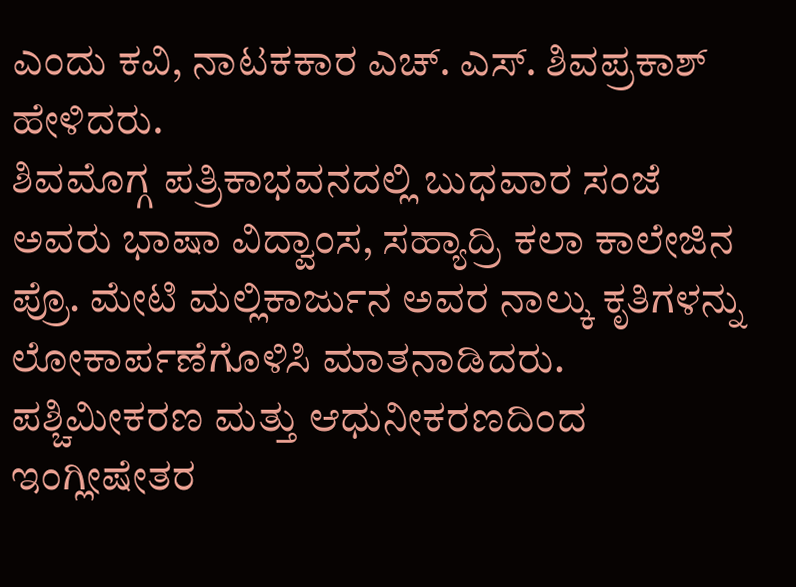ಎಂದು ಕವಿ, ನಾಟಕಕಾರ ಎಚ್. ಎಸ್. ಶಿವಪ್ರಕಾಶ್ ಹೇಳಿದರು.
ಶಿವಮೊಗ್ಗ ಪತ್ರಿಕಾಭವನದಲ್ಲಿ ಬುಧವಾರ ಸಂಜೆ ಅವರು ಭಾಷಾ ವಿದ್ವಾಂಸ, ಸಹ್ಯಾದ್ರಿ ಕಲಾ ಕಾಲೇಜಿನ ಪ್ರೊ. ಮೇಟಿ ಮಲ್ಲಿಕಾರ್ಜುನ ಅವರ ನಾಲ್ಕು ಕೃತಿಗಳನ್ನು ಲೋಕಾರ್ಪಣೆಗೊಳಿಸಿ ಮಾತನಾಡಿದರು.
ಪಶ್ಚಿಮೀಕರಣ ಮತ್ತು ಆಧುನೀಕರಣದಿಂದ ಇಂಗ್ಲೀಷೇತರ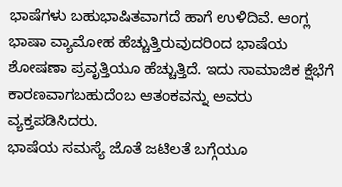ಭಾಷೆಗಳು ಬಹುಭಾಷಿತವಾಗದೆ ಹಾಗೆ ಉಳಿದಿವೆ. ಆಂಗ್ಲ ಭಾಷಾ ವ್ಯಾಮೋಹ ಹೆಚ್ಚುತ್ತಿರುವುದರಿಂದ ಭಾಷೆಯ ಶೋಷಣಾ ಪ್ರವೃತ್ತಿಯೂ ಹೆಚ್ಚುತ್ತಿದೆ. ಇದು ಸಾಮಾಜಿಕ ಕ್ಷೆಭೆಗೆ ಕಾರಣವಾಗಬಹುದೆಂಬ ಆತಂಕವನ್ನು ಅವರು ವ್ಯಕ್ತಪಡಿಸಿದರು.
ಭಾಷೆಯ ಸಮಸ್ಯೆ ಜೊತೆ ಜಟಿಲತೆ ಬಗ್ಗೆಯೂ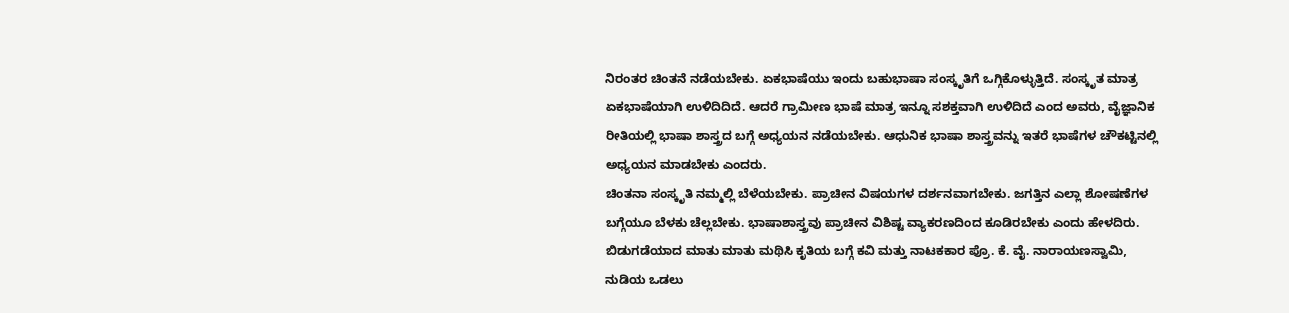ನಿರಂತರ ಚಿಂತನೆ ನಡೆಯಬೇಕು. ಏಕಭಾಷೆಯು ಇಂದು ಬಹುಭಾಷಾ ಸಂಸ್ಕೃತಿಗೆ ಒಗ್ಗಿಕೊಳ್ಳುತ್ತಿದೆ. ಸಂಸ್ಕೃತ ಮಾತ್ರ ಏಕಭಾಷೆಯಾಗಿ ಉಳಿದಿದಿದೆ. ಆದರೆ ಗ್ರಾಮೀಣ ಭಾಷೆ ಮಾತ್ರ ಇನ್ನೂ ಸಶಕ್ತವಾಗಿ ಉಳಿದಿದೆ ಎಂದ ಅವರು, ವೈಜ್ಞಾನಿಕ ರೀತಿಯಲ್ಲಿ ಭಾಷಾ ಶಾಸ್ತ್ರದ ಬಗ್ಗೆ ಅಧ್ಯಯನ ನಡೆಯಬೇಕು. ಆಧುನಿಕ ಭಾಷಾ ಶಾಸ್ತ್ರವನ್ನು ಇತರೆ ಭಾಷೆಗಳ ಚೌಕಟ್ಟಿನಲ್ಲಿ ಅಧ್ಯಯನ ಮಾಡಬೇಕು ಎಂದರು.
ಚಿಂತನಾ ಸಂಸ್ಕೃತಿ ನಮ್ಮಲ್ಲಿ ಬೆಳೆಯಬೇಕು. ಪ್ರಾಚೀನ ವಿಷಯಗಳ ದರ್ಶನವಾಗಬೇಕು. ಜಗತ್ತಿನ ಎಲ್ಲಾ ಶೋಷಣೆಗಳ ಬಗ್ಗೆಯೂ ಬೆಳಕು ಚೆಲ್ಲಬೇಕು. ಭಾಷಾಶಾಸ್ತ್ರವು ಪ್ರಾಚೀನ ವಿಶಿಷ್ಟ ವ್ಯಾಕರಣದಿಂದ ಕೂಡಿರಬೇಕು ಎಂದು ಹೇಳದಿರು.
ಬಿಡುಗಡೆಯಾದ ಮಾತು ಮಾತು ಮಥಿಸಿ ಕೃತಿಯ ಬಗ್ಗೆ ಕವಿ ಮತ್ತು ನಾಟಕಕಾರ ಪ್ರೊ. ಕೆ. ವೈ. ನಾರಾಯಣಸ್ವಾಮಿ, ನುಡಿಯ ಒಡಲು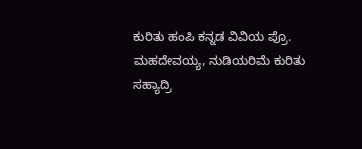ಕುರಿತು ಹಂಪಿ ಕನ್ನಡ ವಿವಿಯ ಪ್ರೊ. ಮಹದೇವಯ್ಯ, ನುಡಿಯರಿಮೆ ಕುರಿತು ಸಹ್ಯಾದ್ರಿ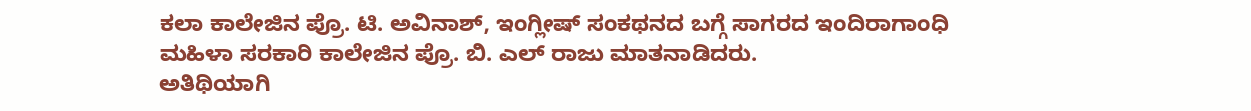ಕಲಾ ಕಾಲೇಜಿನ ಪ್ರೊ. ಟಿ. ಅವಿನಾಶ್, ಇಂಗ್ಲೀಷ್ ಸಂಕಥನದ ಬಗ್ಗೆ ಸಾಗರದ ಇಂದಿರಾಗಾಂಧಿ ಮಹಿಳಾ ಸರಕಾರಿ ಕಾಲೇಜಿನ ಪ್ರೊ. ಬಿ. ಎಲ್ ರಾಜು ಮಾತನಾಡಿದರು.
ಅತಿಥಿಯಾಗಿ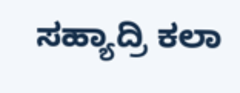ಸಹ್ಯಾದ್ರಿ ಕಲಾ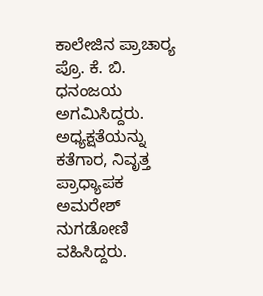ಕಾಲೇಜಿನ ಪ್ರಾಚಾರ್‍ಯ ಪ್ರೊ. ಕೆ. ಬಿ. ಧನಂಜಯ ಅಗಮಿಸಿದ್ದರು. ಅಧ್ಯಕ್ಷತೆಯನ್ನು ಕತೆಗಾರ, ನಿವೃತ್ತ ಪ್ರಾಧ್ಯಾಪಕ ಅಮರೇಶ್ ನುಗಡೋಣಿ ವಹಿಸಿದ್ದರು.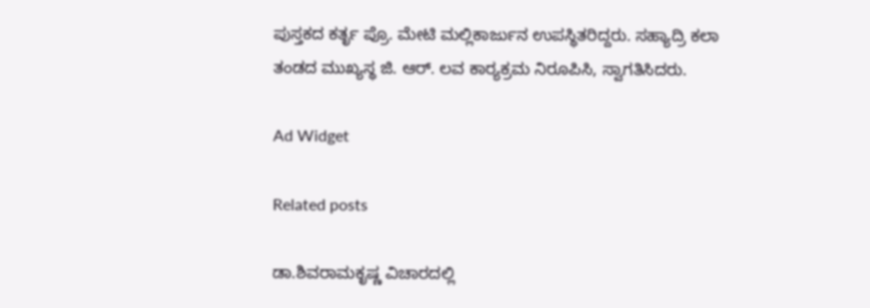ಪುಸ್ತಕದ ಕರ್ತೃ ಪ್ರೊ. ಮೇಟಿ ಮಲ್ಲಿಕಾರ್ಜುನ ಉಪಸ್ಥಿತರಿದ್ದರು. ಸಹ್ಯಾದ್ರಿ ಕಲಾ ತಂಡದ ಮುಖ್ಯಸ್ಥ ಜಿ. ಆರ್. ಲವ ಕಾರ್‍ಯಕ್ರಮ ನಿರೂಪಿಸಿ, ಸ್ವಾಗತಿಸಿದರು.

Ad Widget

Related posts

ಡಾ.ಶಿವರಾಮಕೃಷ್ಣ ವಿಚಾರದಲ್ಲಿ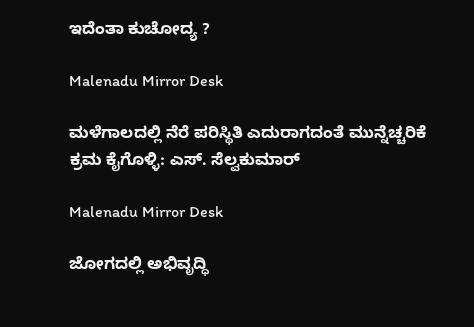ಇದೆಂತಾ ಕುಚೋದ್ಯ ?

Malenadu Mirror Desk

ಮಳೆಗಾಲದಲ್ಲಿ ನೆರೆ ಪರಿಸ್ಥಿತಿ ಎದುರಾಗದಂತೆ ಮುನ್ನೆಚ್ಚರಿಕೆ ಕ್ರಮ ಕೈಗೊಳ್ಳಿ: ಎಸ್. ಸೆಲ್ವಕುಮಾರ್

Malenadu Mirror Desk

ಜೋಗದಲ್ಲಿ ಅಭಿವೃದ್ಧಿ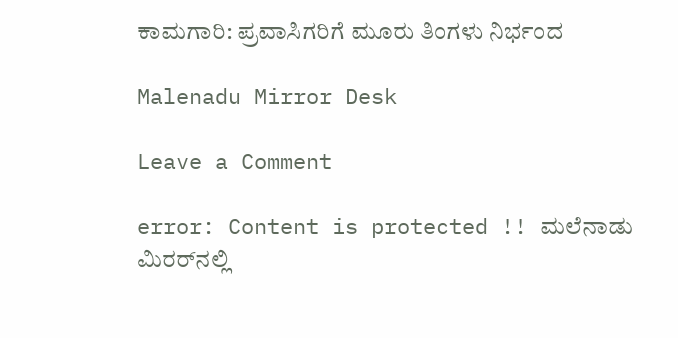ಕಾಮಗಾರಿ: ಪ್ರವಾಸಿಗರಿಗೆ ಮೂರು ತಿಂಗಳು ನಿರ್ಭಂದ

Malenadu Mirror Desk

Leave a Comment

error: Content is protected !! ಮಲೆನಾಡು ಮಿರರ್‌ನಲ್ಲಿ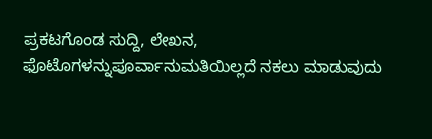ಪ್ರಕಟಗೊಂಡ ಸುದ್ದಿ, ಲೇಖನ, ಫೊಟೊಗಳನ್ನುಪೂರ್ವಾನುಮತಿಯಿಲ್ಲದೆ ನಕಲು ಮಾಡುವುದು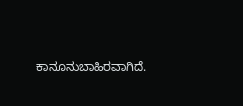ಕಾನೂನುಬಾಹಿರವಾಗಿದೆ.